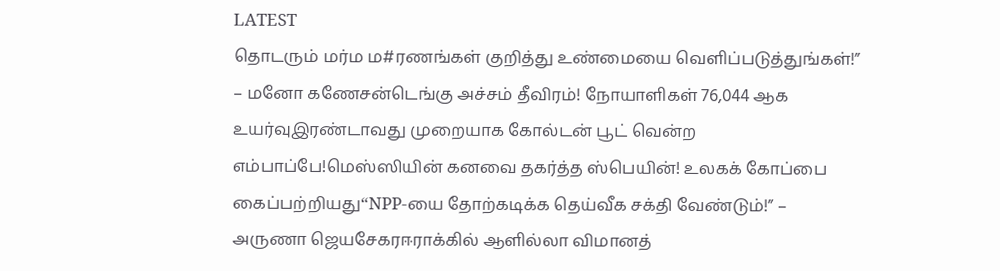LATEST
தொடரும் மர்ம ம#ரணங்கள் குறித்து உண்மையை வெளிப்படுத்துங்கள்!” – மனோ கணேசன்டெங்கு அச்சம் தீவிரம்! நோயாளிகள் 76,044 ஆக உயர்வுஇரண்டாவது முறையாக கோல்டன் பூட் வென்ற எம்பாப்பே!மெஸ்ஸியின் கனவை தகர்த்த ஸ்பெயின்! உலகக் கோப்பை கைப்பற்றியது“NPP-யை தோற்கடிக்க தெய்வீக சக்தி வேண்டும்!” – அருணா ஜெயசேகரஈராக்கில் ஆளில்லா விமானத்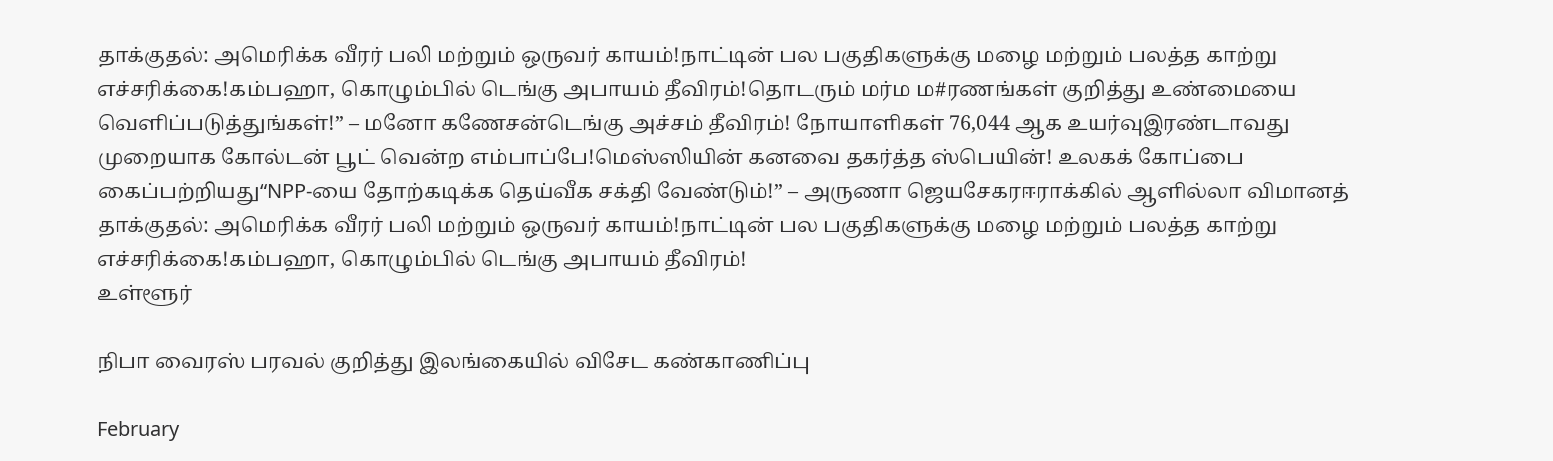தாக்குதல்: அமெரிக்க வீரர் பலி மற்றும் ஒருவர் காயம்!நாட்டின் பல பகுதிகளுக்கு மழை மற்றும் பலத்த காற்று எச்சரிக்கை!கம்பஹா, கொழும்பில் டெங்கு அபாயம் தீவிரம்!தொடரும் மர்ம ம#ரணங்கள் குறித்து உண்மையை வெளிப்படுத்துங்கள்!” – மனோ கணேசன்டெங்கு அச்சம் தீவிரம்! நோயாளிகள் 76,044 ஆக உயர்வுஇரண்டாவது முறையாக கோல்டன் பூட் வென்ற எம்பாப்பே!மெஸ்ஸியின் கனவை தகர்த்த ஸ்பெயின்! உலகக் கோப்பை கைப்பற்றியது“NPP-யை தோற்கடிக்க தெய்வீக சக்தி வேண்டும்!” – அருணா ஜெயசேகரஈராக்கில் ஆளில்லா விமானத் தாக்குதல்: அமெரிக்க வீரர் பலி மற்றும் ஒருவர் காயம்!நாட்டின் பல பகுதிகளுக்கு மழை மற்றும் பலத்த காற்று எச்சரிக்கை!கம்பஹா, கொழும்பில் டெங்கு அபாயம் தீவிரம்!
உள்ளூர்

நிபா வைரஸ் பரவல் குறித்து இலங்கையில் விசேட கண்காணிப்பு

February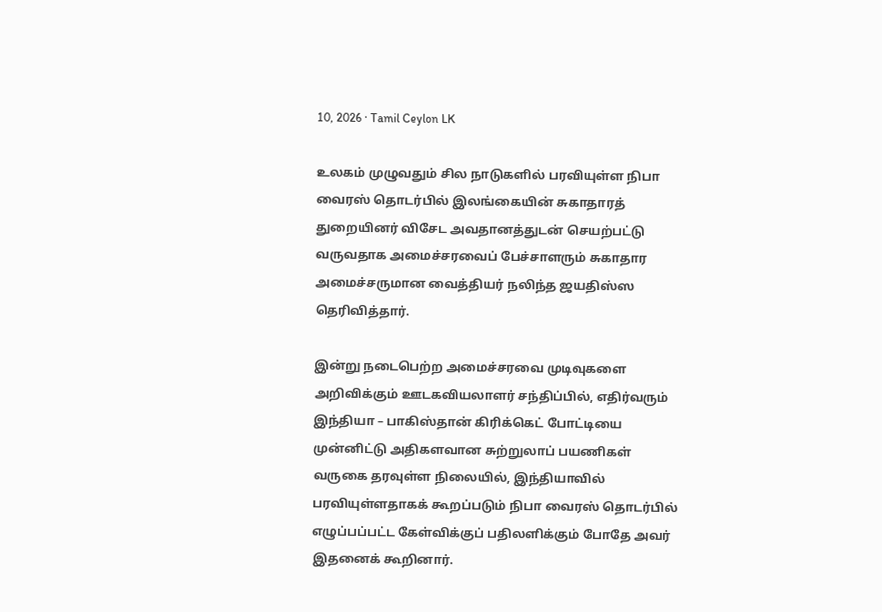10, 2026 · Tamil Ceylon LK

உலகம் முழுவதும் சில நாடுகளில் பரவியுள்ள நிபா வைரஸ் தொடர்பில் இலங்கையின் சுகாதாரத் துறையினர் விசேட அவதானத்துடன் செயற்பட்டு வருவதாக அமைச்சரவைப் பேச்சாளரும் சுகாதார அமைச்சருமான வைத்தியர் நலிந்த ஜயதிஸ்ஸ தெரிவித்தார்.

இன்று நடைபெற்ற அமைச்சரவை முடிவுகளை அறிவிக்கும் ஊடகவியலாளர் சந்திப்பில், எதிர்வரும் இந்தியா – பாகிஸ்தான் கிரிக்கெட் போட்டியை முன்னிட்டு அதிகளவான சுற்றுலாப் பயணிகள் வருகை தரவுள்ள நிலையில், இந்தியாவில் பரவியுள்ளதாகக் கூறப்படும் நிபா வைரஸ் தொடர்பில் எழுப்பப்பட்ட கேள்விக்குப் பதிலளிக்கும் போதே அவர் இதனைக் கூறினார்.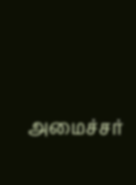அமைச்சர்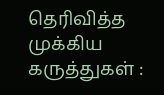தெரிவித்த முக்கிய கருத்துகள் :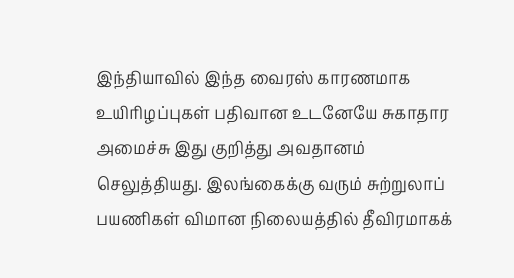இந்தியாவில் இந்த வைரஸ் காரணமாக உயிரிழப்புகள் பதிவான உடனேயே சுகாதார அமைச்சு இது குறித்து அவதானம் செலுத்தியது. இலங்கைக்கு வரும் சுற்றுலாப் பயணிகள் விமான நிலையத்தில் தீவிரமாகக்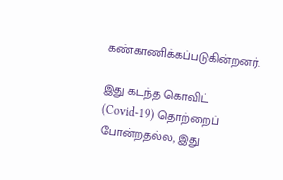கண்காணிக்கப்படுகின்றனர்.

இது கடந்த கொவிட் (Covid-19) தொற்றைப் போன்றதல்ல, இது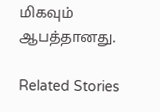மிகவும் ஆபத்தானது.

Related Stories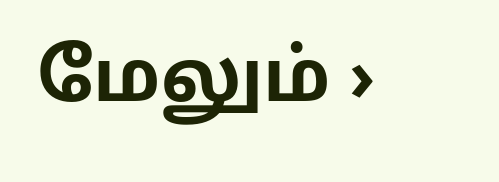மேலும் ›